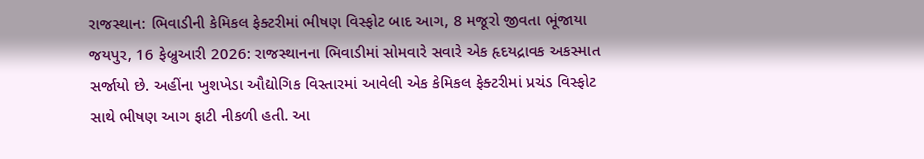રાજસ્થાન: ભિવાડીની કેમિકલ ફેક્ટરીમાં ભીષણ વિસ્ફોટ બાદ આગ, 8 મજૂરો જીવતા ભૂંજાયા
જયપુર, 16 ફેબ્રુઆરી 2026: રાજસ્થાનના ભિવાડીમાં સોમવારે સવારે એક હૃદયદ્રાવક અકસ્માત સર્જાયો છે. અહીંના ખુશખેડા ઔદ્યોગિક વિસ્તારમાં આવેલી એક કેમિકલ ફેક્ટરીમાં પ્રચંડ વિસ્ફોટ સાથે ભીષણ આગ ફાટી નીકળી હતી. આ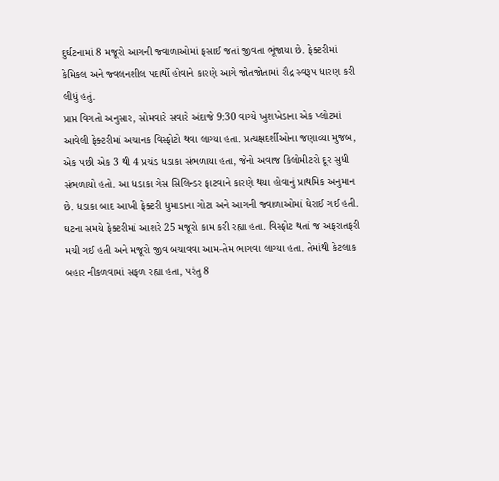દુર્ઘટનામાં 8 મજૂરો આગની જ્વાળાઓમાં ફસાઈ જતાં જીવતા ભૂંજાયા છે. ફેક્ટરીમાં કેમિકલ અને જ્વલનશીલ પદાર્થો હોવાને કારણે આગે જોતજોતામાં રૌદ્ર સ્વરૂપ ધારણ કરી લીધું હતું.
પ્રાપ્ત વિગતો અનુસાર, સોમવારે સવારે અંદાજે 9:30 વાગ્યે ખુશખેડાના એક પ્લોટમાં આવેલી ફેક્ટરીમાં અચાનક વિસ્ફોટો થવા લાગ્યા હતા. પ્રત્યક્ષદર્શીઓના જણાવ્યા મુજબ, એક પછી એક 3 થી 4 પ્રચંડ ધડાકા સંભળાયા હતા, જેનો અવાજ કિલોમીટરો દૂર સુધી સંભળાયો હતો. આ ધડાકા ગેસ સિલિન્ડર ફાટવાને કારણે થયા હોવાનું પ્રાથમિક અનુમાન છે. ધડાકા બાદ આખી ફેક્ટરી ધુમાડાના ગોટા અને આગની જ્વાળાઓમાં ઘેરાઈ ગઈ હતી. ઘટના સમયે ફેક્ટરીમાં આશરે 25 મજૂરો કામ કરી રહ્યા હતા. વિસ્ફોટ થતાં જ અફરાતફરી મચી ગઈ હતી અને મજૂરો જીવ બચાવવા આમ-તેમ ભાગવા લાગ્યા હતા. તેમાંથી કેટલાક બહાર નીકળવામાં સફળ રહ્યા હતા, પરંતુ 8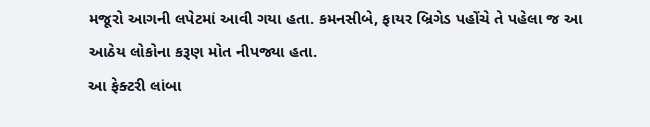મજૂરો આગની લપેટમાં આવી ગયા હતા. કમનસીબે, ફાયર બ્રિગેડ પહોંચે તે પહેલા જ આ આઠેય લોકોના કરૂણ મોત નીપજ્યા હતા.
આ ફેક્ટરી લાંબા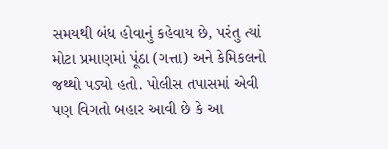સમયથી બંધ હોવાનું કહેવાય છે, પરંતુ ત્યાં મોટા પ્રમાણમાં પૂંઠા (ગત્તા) અને કેમિકલનો જથ્થો પડ્યો હતો. પોલીસ તપાસમાં એવી પણ વિગતો બહાર આવી છે કે આ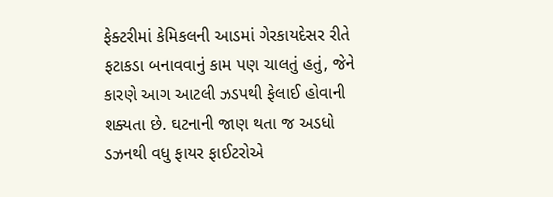ફેક્ટરીમાં કેમિકલની આડમાં ગેરકાયદેસર રીતે ફટાકડા બનાવવાનું કામ પણ ચાલતું હતું, જેને કારણે આગ આટલી ઝડપથી ફેલાઈ હોવાની શક્યતા છે. ઘટનાની જાણ થતા જ અડધો ડઝનથી વધુ ફાયર ફાઈટરોએ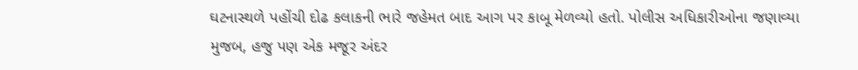ઘટનાસ્થળે પહોંચી દોઢ કલાકની ભારે જહેમત બાદ આગ પર કાબૂ મેળવ્યો હતો. પોલીસ અધિકારીઓના જણાવ્યા મુજબ, હજુ પણ એક મજૂર અંદર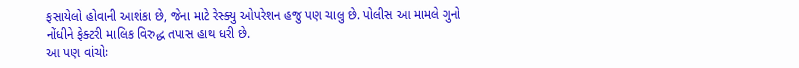ફસાયેલો હોવાની આશંકા છે, જેના માટે રેસ્ક્યુ ઓપરેશન હજુ પણ ચાલુ છે. પોલીસ આ મામલે ગુનો નોંધીને ફેક્ટરી માલિક વિરુદ્ધ તપાસ હાથ ધરી છે.
આ પણ વાંચોઃ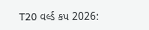T20 વર્લ્ડ કપ 2026: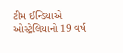ટીમ ઈન્ડિયાએ ઓસ્ટ્રેલિયાનો 19 વર્ષ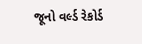જૂનો વર્લ્ડ રેકોર્ડ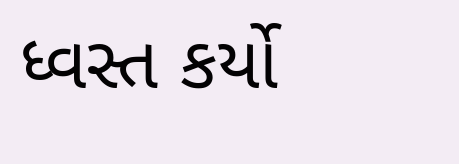ધ્વસ્ત કર્યો